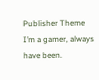Publisher Theme
I’m a gamer, always have been.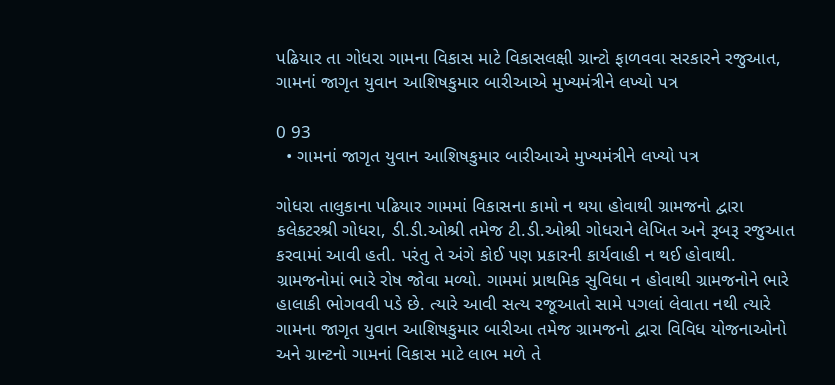પઢિયાર તા ગોધરા ગામના વિકાસ માટે વિકાસલક્ષી ગ્રાન્ટો ફાળવવા સરકારને રજુઆત, ગામનાં જાગૃત યુવાન આશિષકુમાર બારીઆએ મુખ્યમંત્રીને લખ્યો પત્ર

0 93
  • ગામનાં જાગૃત યુવાન આશિષકુમાર બારીઆએ મુખ્યમંત્રીને લખ્યો પત્ર

ગોધરા તાલુકાના પઢિયાર ગામમાં વિકાસના કામો ન થયા હોવાથી ગ્રામજનો દ્વારા કલેકટરશ્રી ગોધરા, ડી.ડી.ઓશ્રી તમેજ ટી.ડી.ઓશ્રી ગોધરાને લેખિત અને રૂબરૂ રજુઆત કરવામાં આવી હતી. પરંતુ તે અંગે કોઈ પણ પ્રકારની કાર્યવાહી ન થઈ હોવાથી. ગ્રામજનોમાં ભારે રોષ જોવા મળ્યો. ગામમાં પ્રાથમિક સુવિધા ન હોવાથી ગ્રામજનોને ભારે હાલાકી ભોગવવી પડે છે. ત્યારે આવી સત્ય રજૂઆતો સામે પગલાં લેવાતા નથી ત્યારે ગામના જાગૃત યુવાન આશિષકુમાર બારીઆ તમેજ ગ્રામજનો દ્વારા વિવિધ યોજનાઓનો અને ગ્રાન્ટનો ગામનાં વિકાસ માટે લાભ મળે તે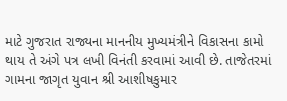માટે ગુજરાત રાજ્યના માનનીય મુખ્યમંત્રીને વિકાસના કામો થાય તે અંગે પત્ર લખી વિનંતી કરવામાં આવી છે. તાજેતરમાં ગામના જાગૃત યુવાન શ્રી આશીષકુમાર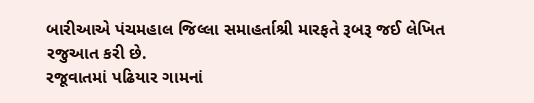બારીઆએ પંચમહાલ જિલ્લા સમાહર્તાશ્રી મારફતે રૂબરૂ જઈ લેખિત રજુઆત કરી છે.
રજૂવાતમાં પઢિયાર ગામનાં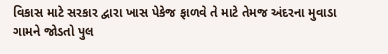વિકાસ માટે સરકાર દ્વારા ખાસ પેકેજ ફાળવે તે માટે તેમજ અંદરના મુવાડા ગામને જોડતો પુલ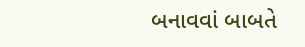બનાવવાં બાબતે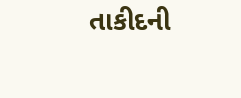તાકીદની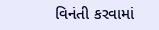વિનંતી કરવામાં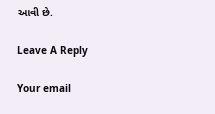આવી છે.

Leave A Reply

Your email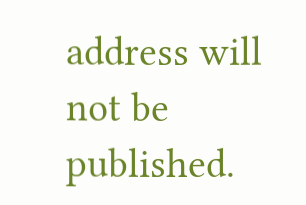address will not be published.